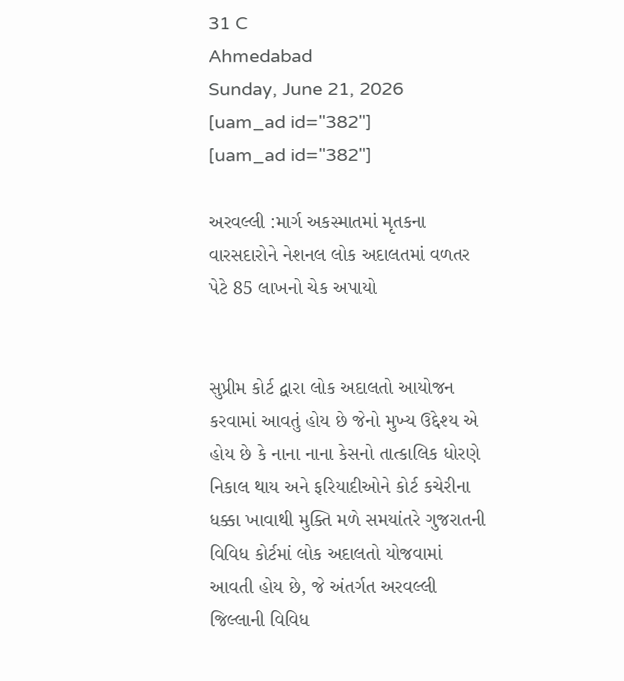31 C
Ahmedabad
Sunday, June 21, 2026
[uam_ad id="382"]
[uam_ad id="382"]

અરવલ્લી :માર્ગ અકસ્માતમાં મૃતકના વારસદારોને નેશનલ લોક અદાલતમાં વળતર પેટે 85 લાખનો ચેક અપાયો


સુપ્રીમ કોર્ટ દ્વારા લોક અદાલતો આયોજન કરવામાં આવતું હોય છે જેનો મુખ્ય ઉદ્દેશ્ય એ હોય છે કે નાના નાના કેસનો તાત્કાલિક ધોરણે નિકાલ થાય અને ફરિયાદીઓને કોર્ટ કચેરીના ધક્કા ખાવાથી મુક્તિ મળે સમયાંતરે ગુજરાતની વિવિધ કોર્ટમાં લોક અદાલતો યોજવામાં આવતી હોય છે, જે અંતર્ગત અરવલ્લી જિલ્લાની વિવિધ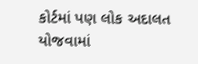કોર્ટમાં પણ લોક અદાલત યોજવામાં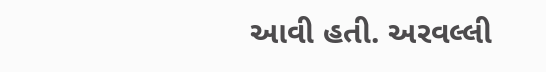આવી હતી. અરવલ્લી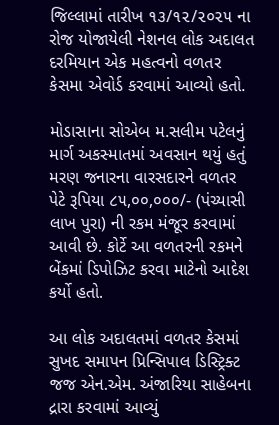જિલ્લામાં તારીખ ૧૩/૧૨/૨૦૨૫ ના રોજ યોજાયેલી નેશનલ લોક અદાલત દરમિયાન એક મહત્વનો વળતર કેસમા એવોર્ડ કરવામાં આવ્યો હતો.

મોડાસાના સોએબ મ.સલીમ પટેલનું માર્ગ અકસ્માતમાં અવસાન થયું હતું મરણ જનારના વારસદારને વળતર પેટે રૂપિયા ૮૫,૦૦,૦૦૦/- (પંચ્યાસી લાખ પુરા) ની રકમ મંજૂર કરવામાં આવી છે. કોર્ટે આ વળતરની રકમને બેંકમાં ડિપોઝિટ કરવા માટેનો આદેશ કર્યો હતો.

આ લોક અદાલતમાં વળતર કેસમાં સુખદ સમાપન પ્રિન્સિપાલ ડિસ્ટ્રિક્ટ જજ એન.એમ. અંજારિયા સાહેબના દ્રારા કરવામાં આવ્યું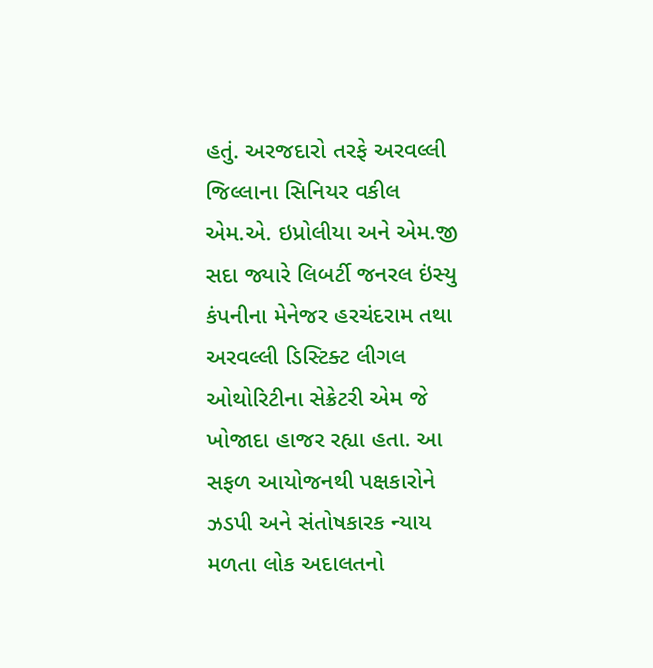હતું. અરજદારો તરફે અરવલ્લી જિલ્લાના સિનિયર વકીલ એમ.એ. ઇપ્રોલીયા અને એમ.જી સદા જ્યારે લિબર્ટી જનરલ ઇંસ્યુ કંપનીના મેનેજર હરચંદરામ તથા અરવલ્લી ડિસ્ટિક્ટ લીગલ ઓથોરિટીના સેક્રેટરી એમ જે ખોજાદા હાજર રહ્યા હતા. આ સફળ આયોજનથી પક્ષકારોને ઝડપી અને સંતોષકારક ન્યાય મળતા લોક અદાલતનો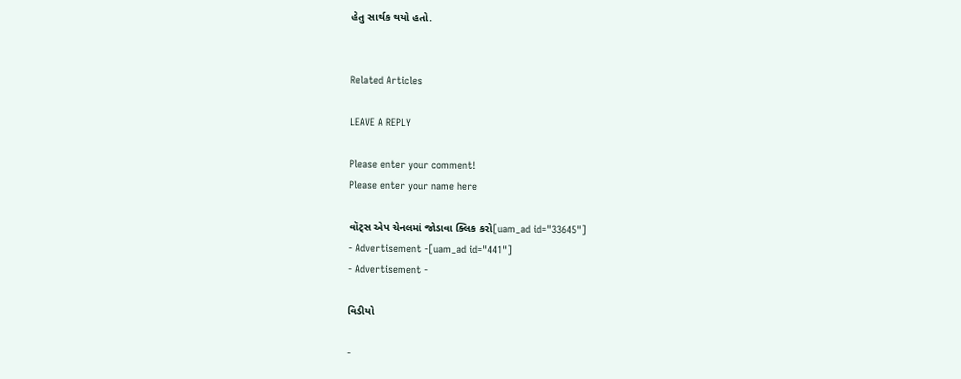હેતુ સાર્થક થયો હતો.


Related Articles

LEAVE A REPLY

Please enter your comment!
Please enter your name here

વૉટ્સ એપ ચેનલમાં જોડાવા ક્લિક કરો[uam_ad id="33645"]
- Advertisement -[uam_ad id="441"]
- Advertisement -

વિડીયો

-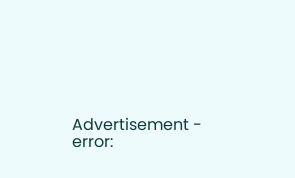Advertisement -
error: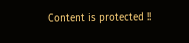Content is protected !!